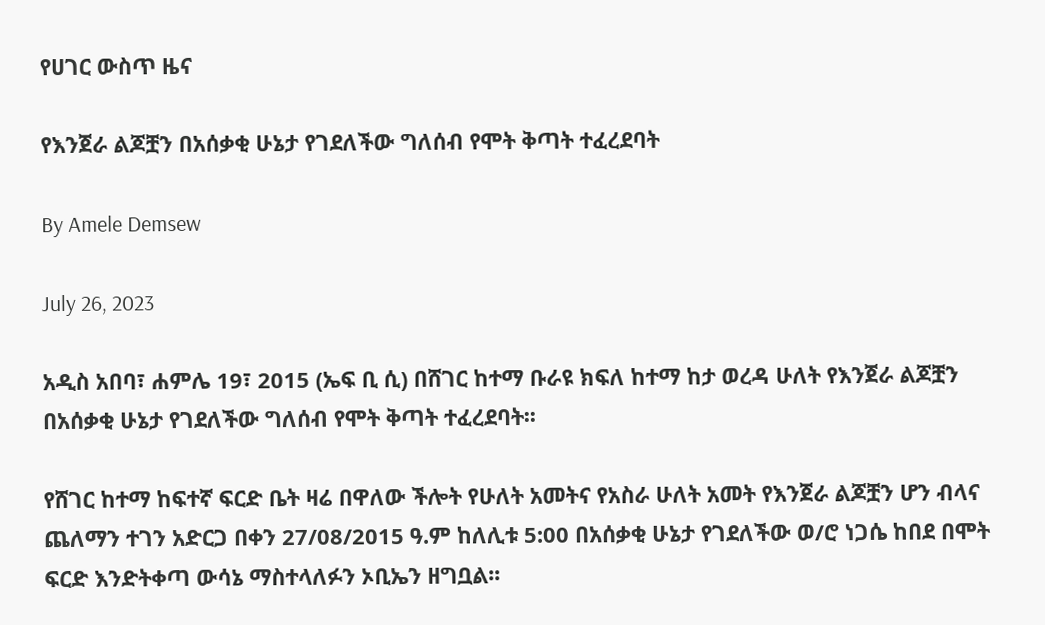የሀገር ውስጥ ዜና

የእንጀራ ልጆቿን በአሰቃቂ ሁኔታ የገደለችው ግለሰብ የሞት ቅጣት ተፈረደባት

By Amele Demsew

July 26, 2023

አዲስ አበባ፣ ሐምሌ 19፣ 2015 (ኤፍ ቢ ሲ) በሸገር ከተማ ቡራዩ ክፍለ ከተማ ከታ ወረዳ ሁለት የእንጀራ ልጆቿን በአሰቃቂ ሁኔታ የገደለችው ግለሰብ የሞት ቅጣት ተፈረደባት፡፡

የሸገር ከተማ ከፍተኛ ፍርድ ቤት ዛሬ በዋለው ችሎት የሁለት አመትና የአስራ ሁለት አመት የእንጀራ ልጆቿን ሆን ብላና ጨለማን ተገን አድርጋ በቀን 27/08/2015 ዓ.ም ከለሊቱ 5:00 በአሰቃቂ ሁኔታ የገደለችው ወ/ሮ ነጋሴ ከበደ በሞት ፍርድ እንድትቀጣ ውሳኔ ማስተላለፉን ኦቢኤን ዘግቧል፡፡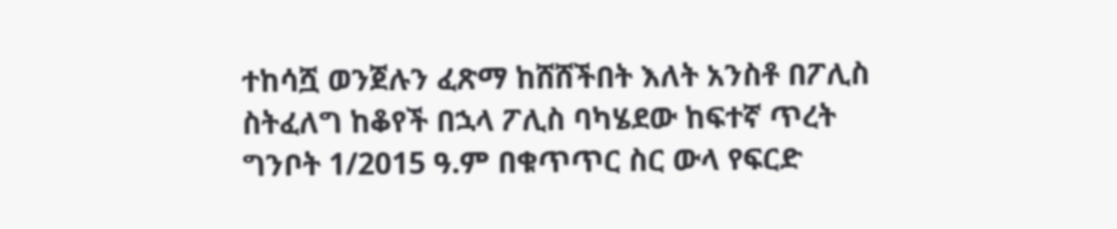ተከሳሿ ወንጀሉን ፈጽማ ከሸሸችበት እለት አንስቶ በፖሊስ ስትፈለግ ከቆየች በኋላ ፖሊስ ባካሄደው ከፍተኛ ጥረት ግንቦት 1/2015 ዓ.ም በቁጥጥር ስር ውላ የፍርድ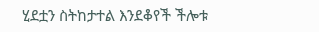ሂደቷን ስትከታተል እንደቆየች ችሎቱ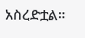አስረድቷል።